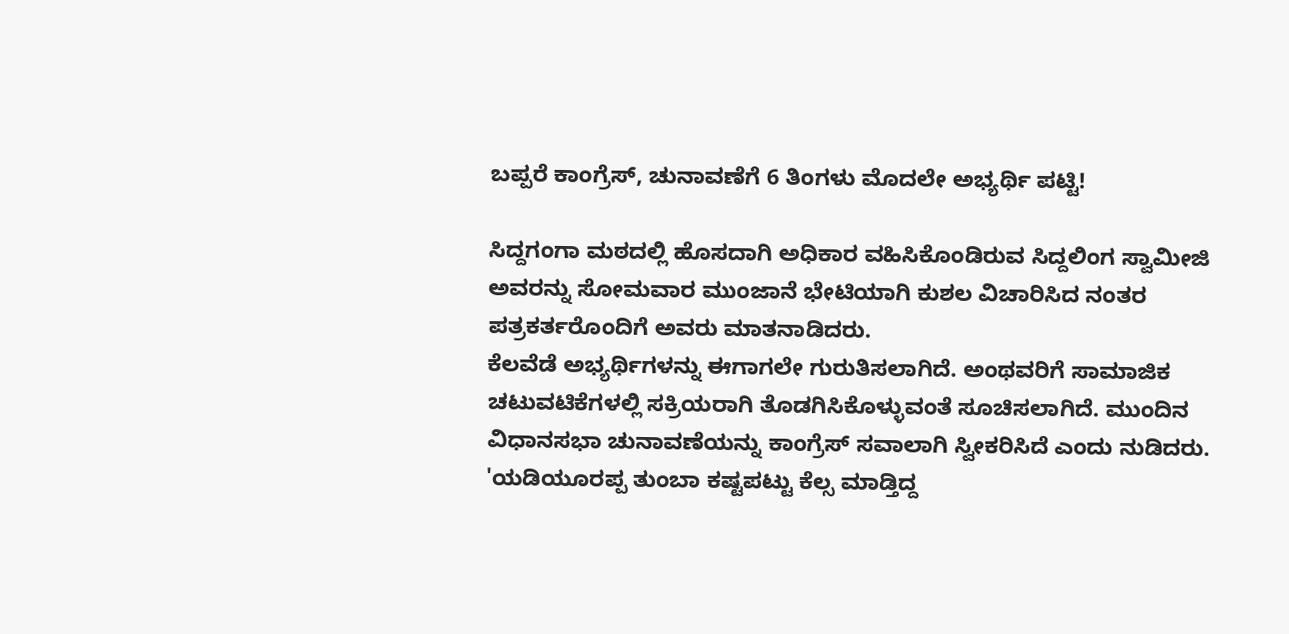ಬಪ್ಪರೆ ಕಾಂಗ್ರೆಸ್, ಚುನಾವಣೆಗೆ 6 ತಿಂಗಳು ಮೊದಲೇ ಅಭ್ಯರ್ಥಿ ಪಟ್ಟಿ!

ಸಿದ್ದಗಂಗಾ ಮಠದಲ್ಲಿ ಹೊಸದಾಗಿ ಅಧಿಕಾರ ವಹಿಸಿಕೊಂಡಿರುವ ಸಿದ್ದಲಿಂಗ ಸ್ವಾಮೀಜಿ ಅವರನ್ನು ಸೋಮವಾರ ಮುಂಜಾನೆ ಭೇಟಿಯಾಗಿ ಕುಶಲ ವಿಚಾರಿಸಿದ ನಂತರ ಪತ್ರಕರ್ತರೊಂದಿಗೆ ಅವರು ಮಾತನಾಡಿದರು.
ಕೆಲವೆಡೆ ಅಭ್ಯರ್ಥಿಗಳನ್ನು ಈಗಾಗಲೇ ಗುರುತಿಸಲಾಗಿದೆ. ಅಂಥವರಿಗೆ ಸಾಮಾಜಿಕ ಚಟುವಟಿಕೆಗಳಲ್ಲಿ ಸಕ್ರಿಯರಾಗಿ ತೊಡಗಿಸಿಕೊಳ್ಳುವಂತೆ ಸೂಚಿಸಲಾಗಿದೆ. ಮುಂದಿನ ವಿಧಾನಸಭಾ ಚುನಾವಣೆಯನ್ನು ಕಾಂಗ್ರೆಸ್ ಸವಾಲಾಗಿ ಸ್ವೀಕರಿಸಿದೆ ಎಂದು ನುಡಿದರು.
'ಯಡಿಯೂರಪ್ಪ ತುಂಬಾ ಕಷ್ಟಪಟ್ಟು ಕೆಲ್ಸ ಮಾಡ್ತಿದ್ದ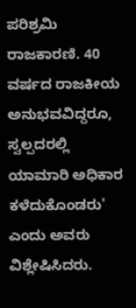ಪರಿಶ್ರಮಿ ರಾಜಕಾರಣಿ. 40 ವರ್ಷದ ರಾಜಕೀಯ ಅನುಭವವಿದ್ದರೂ, ಸ್ವಲ್ಪದರಲ್ಲಿ ಯಾಮಾರಿ ಅಧಿಕಾರ ಕಳೆದುಕೊಂಡರು' ಎಂದು ಅವರು ವಿಶ್ಲೇಷಿಸಿದರು.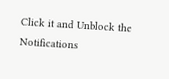Click it and Unblock the Notifications